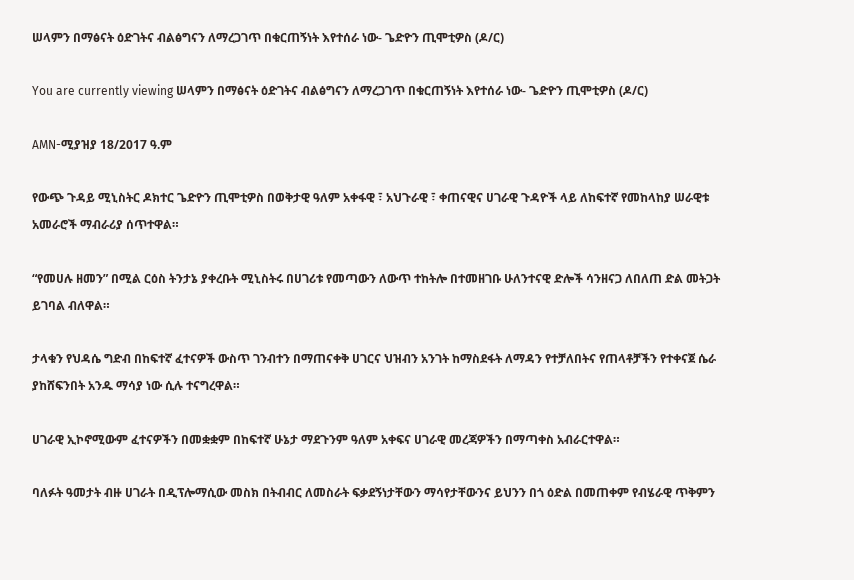ሠላምን በማፅናት ዕድገትና ብልፅግናን ለማረጋገጥ በቁርጠኝነት እየተሰራ ነው- ጌድዮን ጢሞቲዎስ (ዶ/ር)

You are currently viewing ሠላምን በማፅናት ዕድገትና ብልፅግናን ለማረጋገጥ በቁርጠኝነት እየተሰራ ነው- ጌድዮን ጢሞቲዎስ (ዶ/ር)

AMN-ሚያዝያ 18/2017 ዓ.ም

የውጭ ጉዳይ ሚኒስትር ዶክተር ጌድዮን ጢሞቲዎስ በወቅታዊ ዓለም አቀፋዊ ፣ አህጉራዊ ፣ ቀጠናዊና ሀገራዊ ጉዳዮች ላይ ለከፍተኛ የመከላከያ ሠራዊቱ አመራሮች ማብራሪያ ሰጥተዋል።

“የመሀሉ ዘመን” በሚል ርዕስ ትንታኔ ያቀረቡት ሚኒስትሩ በሀገሪቱ የመጣውን ለውጥ ተከትሎ በተመዘገቡ ሁለንተናዊ ድሎች ሳንዘናጋ ለበለጠ ድል መትጋት ይገባል ብለዋል።

ታላቁን የህዳሴ ግድብ በከፍተኛ ፈተናዎች ውስጥ ገንብተን በማጠናቀቅ ሀገርና ህዝብን አንገት ከማስደፋት ለማዳን የተቻለበትና የጠላቶቻችን የተቀናጀ ሴራ ያከሸፍንበት አንዱ ማሳያ ነው ሲሉ ተናግረዋል።

ሀገራዊ ኢኮኖሚውም ፈተናዎችን በመቋቋም በከፍተኛ ሁኔታ ማደጉንም ዓለም አቀፍና ሀገራዊ መረጃዎችን በማጣቀስ አብራርተዋል።

ባለፉት ዓመታት ብዙ ሀገራት በዲፕሎማሲው መስክ በትብብር ለመስራት ፍቃደኝነታቸውን ማሳየታቸውንና ይህንን በጎ ዕድል በመጠቀም የብሄራዊ ጥቅምን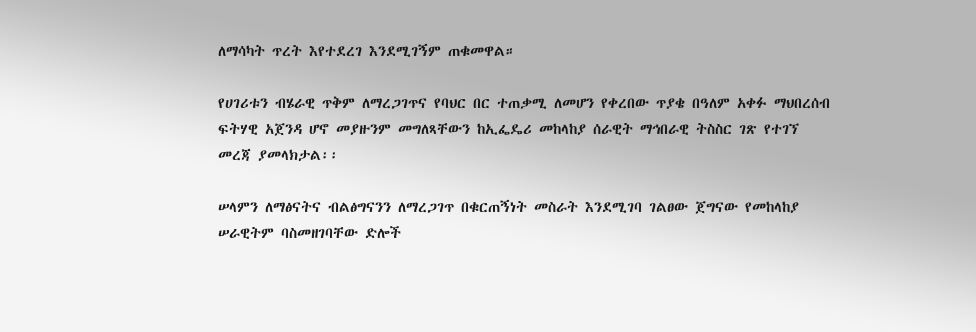ለማሳካት ጥረት እየተደረገ እንደሚገኝም ጠቁመዋል።

የሀገሪቱን ብሄራዊ ጥቅም ለማረጋገጥና የባህር በር ተጠቃሚ ለመሆን የቀረበው ጥያቄ በዓለም አቀፉ ማህበረሰብ ፍትሃዊ አጀንዳ ሆኖ መያዙንም መግለጻቸውን ከኢፌዴሪ መከላከያ ሰራዊት ማኅበራዊ ትስስር ገጽ የተገኘ መረጃ ያመላክታል፡፡

ሠላምን ለማፅናትና ብልፅግናንን ለማረጋገጥ በቁርጠኝነት መስራት እንደሚገባ ገልፀው ጀግናው የመከላከያ ሠራዊትም ባስመዘገባቸው ድሎች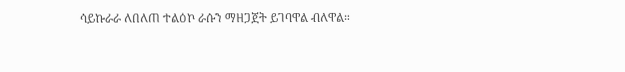ሳይኩራራ ለበለጠ ተልዕኮ ራሱን ማዘጋጀት ይገባዋል ብለዋል።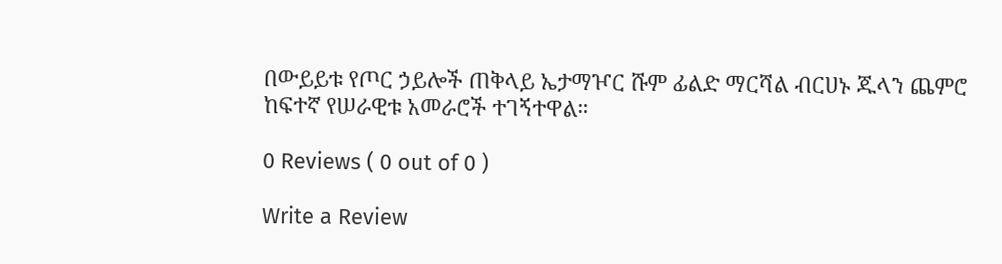በውይይቱ የጦር ኃይሎች ጠቅላይ ኤታማዦር ሹም ፊልድ ማርሻል ብርሀኑ ጁላን ጨምሮ ከፍተኛ የሠራዊቱ አመራሮች ተገኝተዋል።

0 Reviews ( 0 out of 0 )

Write a Review